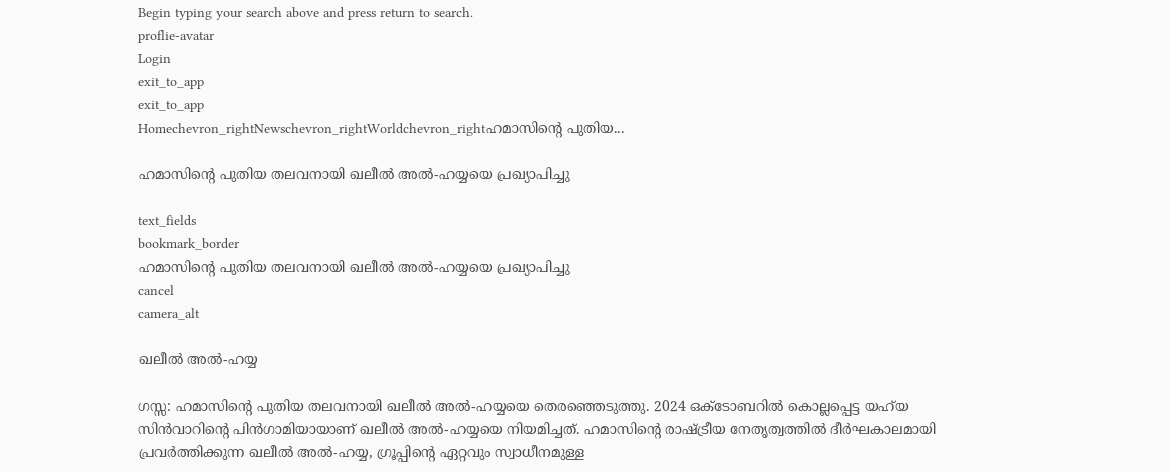Begin typing your search above and press return to search.
proflie-avatar
Login
exit_to_app
exit_to_app
Homechevron_rightNewschevron_rightWorldchevron_rightഹമാസിന്റെ പുതിയ...

ഹമാസിന്റെ പുതിയ തലവനായി ഖലീൽ അൽ-ഹയ്യയെ പ്രഖ്യാപിച്ചു

text_fields
bookmark_border
ഹമാസിന്റെ പുതിയ തലവനായി ഖലീൽ അൽ-ഹയ്യയെ പ്രഖ്യാപിച്ചു
cancel
camera_alt

ഖലീൽ അൽ-ഹയ്യ

ഗസ്സ: ഹമാസിന്റെ പുതിയ തലവനായി ഖലീൽ അൽ-ഹയ്യയെ തെരഞ്ഞെടുത്തു. 2024 ഒക്ടോബറിൽ കൊല്ലപ്പെട്ട യഹ്‍യ സിൻവാറിന്റെ പിൻഗാമിയായാണ് ഖലീൽ അൽ-ഹയ്യയെ നിയമിച്ചത്. ഹമാസിന്റെ രാഷ്ട്രീയ നേതൃത്വത്തിൽ ദീർഘകാലമായി പ്രവർത്തിക്കുന്ന ഖലീൽ അൽ-ഹയ്യ, ഗ്രൂപ്പിന്റെ ഏറ്റവും സ്വാധീനമുള്ള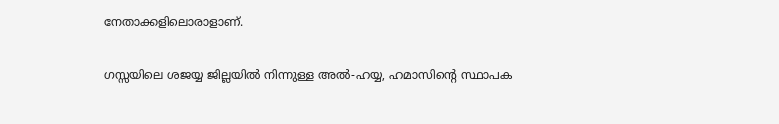നേതാക്കളിലൊരാളാണ്.

ഗസ്സയിലെ ശജയ്യ ജില്ലയിൽ നിന്നുള്ള അൽ-ഹയ്യ, ഹമാസിന്റെ സ്ഥാപക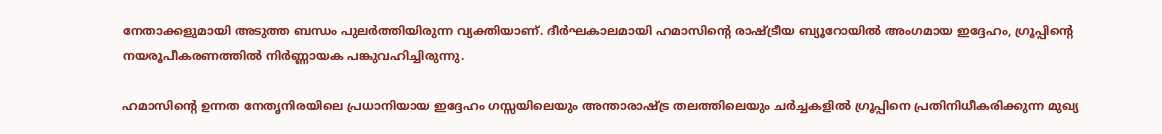നേതാക്കളുമായി അടുത്ത ബന്ധം പുലർത്തിയിരുന്ന വ്യക്തിയാണ്. ദീർഘകാലമായി ഹമാസിന്റെ രാഷ്ട്രീയ ബ്യൂറോയിൽ അംഗമായ ഇദ്ദേഹം, ഗ്രൂപ്പിന്റെ നയരൂപീകരണത്തിൽ നിർണ്ണായക പങ്കുവഹിച്ചിരുന്നു.

ഹമാസിന്റെ ഉന്നത നേതൃനിരയിലെ പ്രധാനിയായ ഇദ്ദേഹം ഗസ്സയിലെയും അന്താരാഷ്ട്ര തലത്തിലെയും ചർച്ചകളിൽ ഗ്രൂപ്പിനെ പ്രതിനിധീകരിക്കുന്ന മുഖ്യ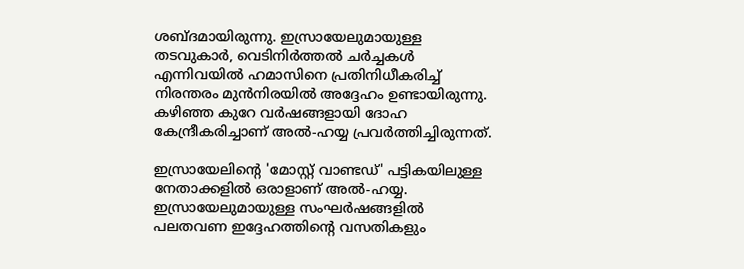ശബ്ദമായിരുന്നു. ഇസ്രായേലുമായുള്ള തടവുകാർ, വെടിനിർത്തൽ ചർച്ചകൾ എന്നിവയിൽ ഹമാസിനെ പ്രതിനിധീകരിച്ച് നിരന്തരം മുൻനിരയിൽ അദ്ദേഹം ഉണ്ടായിരുന്നു. കഴിഞ്ഞ കുറേ വർഷങ്ങളായി ദോഹ കേന്ദ്രീകരിച്ചാണ് അൽ-ഹയ്യ പ്രവർത്തിച്ചിരുന്നത്.

ഇസ്രായേലിന്റെ 'മോസ്റ്റ് വാണ്ടഡ്' പട്ടികയിലുള്ള നേതാക്കളിൽ ഒരാളാണ് അൽ-ഹയ്യ. ഇസ്രായേലുമായുള്ള സംഘർഷങ്ങളിൽ പലതവണ ഇദ്ദേഹത്തിന്റെ വസതികളും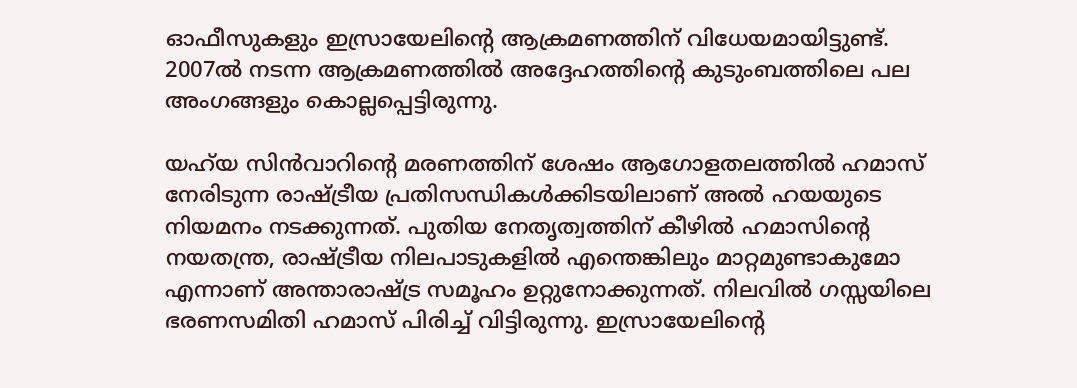ഓഫീസുകളും ഇസ്രായേലിന്റെ ആക്രമണത്തിന് വിധേയമായിട്ടുണ്ട്. 2007ൽ നടന്ന ആക്രമണത്തിൽ അദ്ദേഹത്തിന്റെ കുടുംബത്തിലെ പല അംഗങ്ങളും കൊല്ലപ്പെട്ടിരുന്നു.

യഹ്‍യ സിൻവാറിന്റെ മരണത്തിന് ശേഷം ആഗോളതലത്തിൽ ഹമാസ് നേരിടുന്ന രാഷ്ട്രീയ പ്രതിസന്ധികൾക്കിടയിലാണ് അൽ ഹയയുടെ നിയമനം നടക്കുന്നത്. പുതിയ നേതൃത്വത്തിന് കീഴിൽ ഹമാസിന്റെ നയതന്ത്ര, രാഷ്ട്രീയ നിലപാടുകളിൽ എന്തെങ്കിലും മാറ്റമുണ്ടാകുമോ എന്നാണ് അന്താരാഷ്ട്ര സമൂഹം ഉറ്റുനോക്കുന്നത്. നിലവിൽ ഗസ്സയിലെ ഭരണസമിതി ഹമാസ് പിരിച്ച് വിട്ടിരുന്നു. ഇസ്രായേലിന്റെ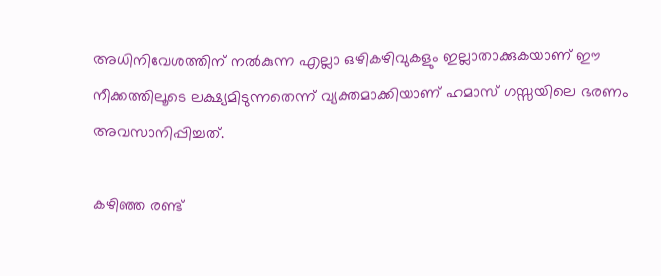അധിനിവേശത്തിന് നൽകുന്ന എല്ലാ ഒഴികഴിവുകളും ഇല്ലാതാക്കുകയാണ് ഈ നീക്കത്തിലൂടെ ലക്ഷ്യമിടുന്നതെന്ന് വ്യക്തമാക്കിയാണ് ഹമാസ് ഗസ്സയിലെ ഭരണം അവസാനിപ്പിച്ചത്.

കഴിഞ്ഞ രണ്ട്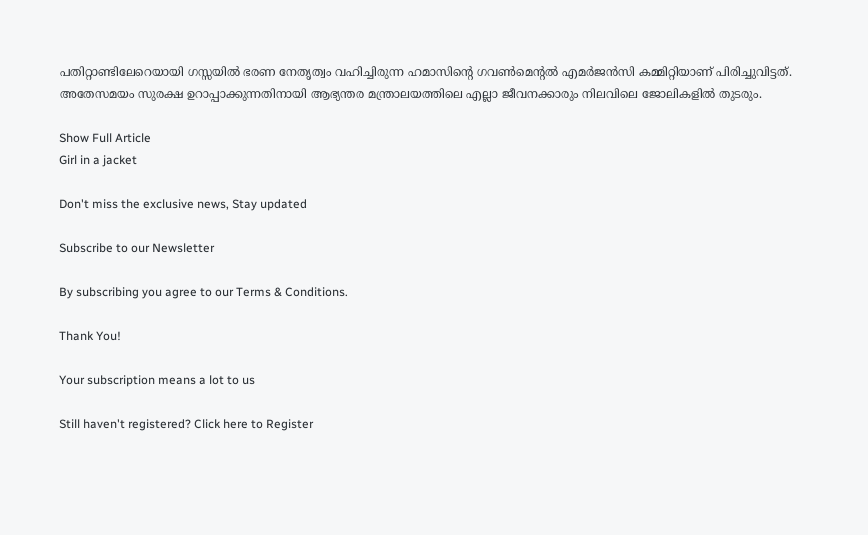പതിറ്റാണ്ടിലേറെയായി ഗസ്സയിൽ ഭരണ നേതൃത്വം വഹിച്ചിരുന്ന ഹമാസിന്റെ ഗവൺമെന്റൽ എമർജൻസി കമ്മിറ്റിയാണ് പിരിച്ചുവിട്ടത്. അതേസമയം സുരക്ഷ ഉറാപ്പാക്കുന്നതിനായി ആഭ്യന്തര മന്ത്രാലയത്തിലെ എല്ലാ ജീവനക്കാരും നിലവിലെ ജോലികളിൽ തുടരും.

Show Full Article
Girl in a jacket

Don't miss the exclusive news, Stay updated

Subscribe to our Newsletter

By subscribing you agree to our Terms & Conditions.

Thank You!

Your subscription means a lot to us

Still haven't registered? Click here to Register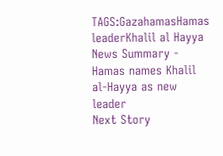TAGS:GazahamasHamas leaderKhalil al Hayya
News Summary - Hamas names Khalil al-Hayya as new leader
Next Story